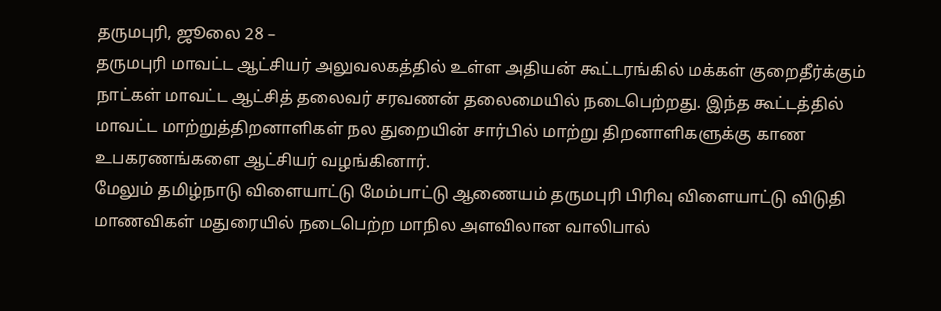தருமபுரி, ஜூலை 28 –
தருமபுரி மாவட்ட ஆட்சியர் அலுவலகத்தில் உள்ள அதியன் கூட்டரங்கில் மக்கள் குறைதீர்க்கும் நாட்கள் மாவட்ட ஆட்சித் தலைவர் சரவணன் தலைமையில் நடைபெற்றது. இந்த கூட்டத்தில் மாவட்ட மாற்றுத்திறனாளிகள் நல துறையின் சார்பில் மாற்று திறனாளிகளுக்கு காண உபகரணங்களை ஆட்சியர் வழங்கினார்.
மேலும் தமிழ்நாடு விளையாட்டு மேம்பாட்டு ஆணையம் தருமபுரி பிரிவு விளையாட்டு விடுதி மாணவிகள் மதுரையில் நடைபெற்ற மாநில அளவிலான வாலிபால்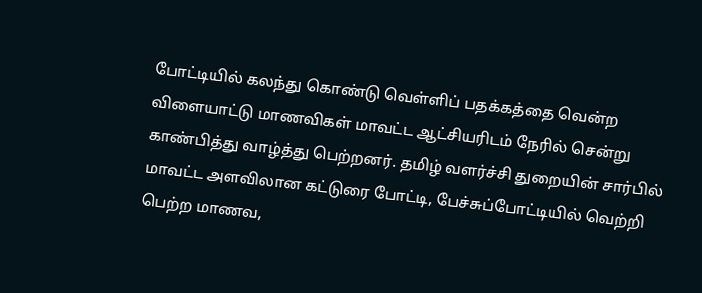போட்டியில் கலந்து கொண்டு வெள்ளிப் பதக்கத்தை வென்ற விளையாட்டு மாணவிகள் மாவட்ட ஆட்சியரிடம் நேரில் சென்று காண்பித்து வாழ்த்து பெற்றனர். தமிழ் வளர்ச்சி துறையின் சார்பில் மாவட்ட அளவிலான கட்டுரை போட்டி, பேச்சுப்போட்டியில் வெற்றி பெற்ற மாணவ,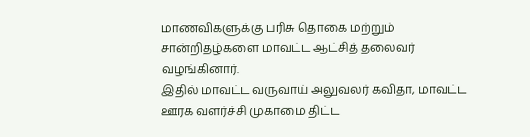மாணவிகளுக்கு பரிசு தொகை மற்றும் சான்றிதழ்களை மாவட்ட ஆட்சித் தலைவர் வழங்கினார்.
இதில் மாவட்ட வருவாய் அலுவலர் கவிதா, மாவட்ட ஊரக வளர்ச்சி முகாமை திட்ட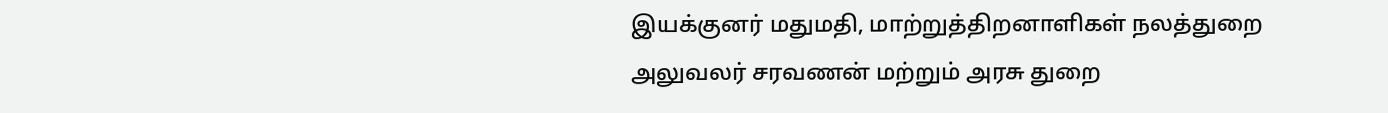இயக்குனர் மதுமதி, மாற்றுத்திறனாளிகள் நலத்துறை அலுவலர் சரவணன் மற்றும் அரசு துறை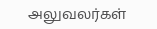அலுவலர்கள்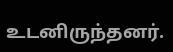உடனிருந்தனர்.